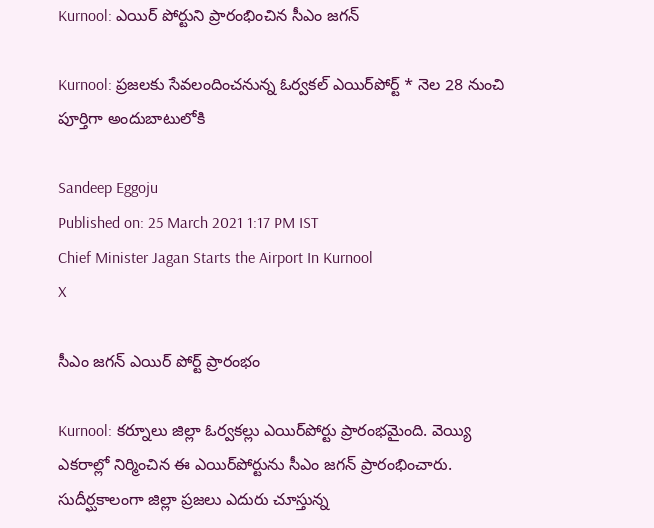Kurnool: ఎయిర్ పోర్టుని ప్రారంభించిన సీఎం జగన్‌

Kurnool: ప్రజలకు సేవలందించనున్న ఓర్వకల్ ఎయిర్‌పోర్ట్ * నెల 28 నుంచి పూర్తిగా అందుబాటులోకి

Sandeep Eggoju
Published on: 25 March 2021 1:17 PM IST
Chief Minister Jagan Starts the Airport In Kurnool
X

సీఎం జగన్ ఎయిర్ పోర్ట్ ప్రారంభం

Kurnool: కర్నూలు జిల్లా ఓర్వకల్లు ఎయిర్‌పోర్టు ప్రారంభమైంది. వెయ్యి ఎకరాల్లో నిర్మించిన ఈ ఎయిర్‌పోర్టును సీఎం జగన్‌ ప్రారంభించారు. సుదీర్ఘకాలంగా జిల్లా ప్రజలు ఎదురు చూస్తున్న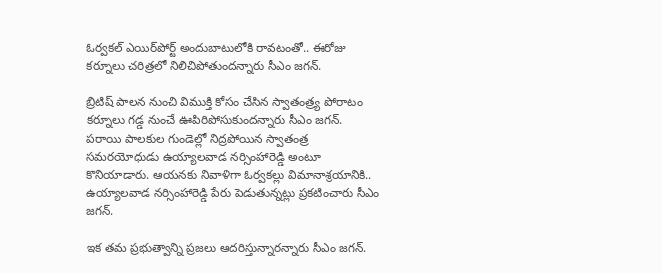ఓర్వకల్ ఎయిర్‌పోర్ట్ అందుబాటులోకి రావటంతో.. ఈరోజు కర్నూలు చరిత్రలో నిలిచిపోతుందన్నారు సీఎం జగన్.

బ్రిటిష్‌ పాలన నుంచి విముక్తి కోసం చేసిన స్వాతంత్ర్య పోరాటం కర్నూలు గడ్డ నుంచే ఊపిరిపోసుకుందన్నారు సీఎం జగన్‌. పరాయి పాలకుల గుండెల్లో నిద్రపోయిన స్వాతంత్ర సమరయోధుడు ఉయ్యాలవాడ నర్సింహారెడ్డి అంటూ కొనియాడారు. ఆయనకు నివాళిగా ఓర్వకల్లు విమానాశ్రయానికి.. ఉయ్యాలవాడ నర్సింహారెడ్డి పేరు పెడుతున్నట్లు ప్రకటించారు సీఎం జగన్.

ఇక తమ ప్రభుత్వాన్ని ప్రజలు ఆదరిస్తున్నారన్నారు సీఎం జగన్.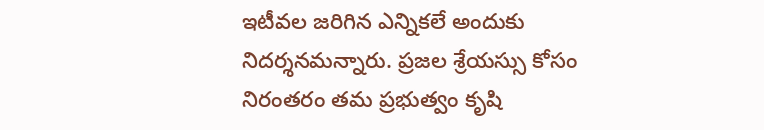ఇటీవల జరిగిన ఎన్నికలే అందుకు నిదర్శనమన్నారు. ప్రజల శ్రేయస్సు కోసం నిరంతరం తమ ప్రభుత్వం కృషి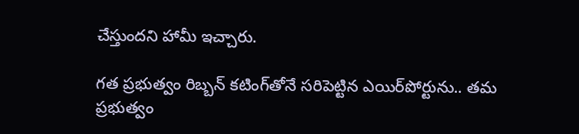చేస్తుందని హామీ ఇచ్చారు.

గత ప్రభుత్వం రిబ్బన్‌ కటింగ్‌తోనే సరిపెట్టిన ఎయిర్‌పోర్టును.. తమ ప్రభుత్వం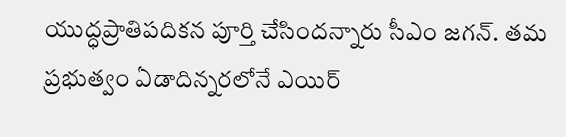యుద్ధప్రాతిపదికన పూర్తి చేసిందన్నారు సీఎం జగన్. తమ ప్రభుత్వం ఏడాదిన్నరలోనే ఎయిర్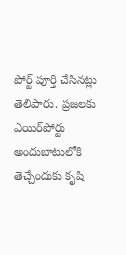పోర్ట్ పూర్తి చేసినట్లు తెలిపారు. ప్రజలకు ఎయిర్‌పోర్టు అందుబాటులోకి తెచ్చేందుకు కృషి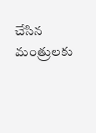చేసిన మంత్రులకు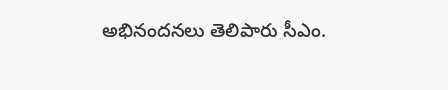అభినందనలు తెలిపారు సీఎం.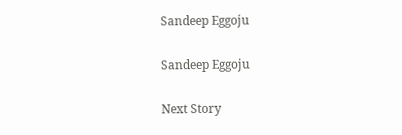Sandeep Eggoju

Sandeep Eggoju

Next Story